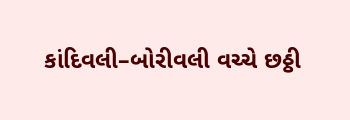કાંદિવલી–બોરીવલી વચ્ચે છઠ્ઠી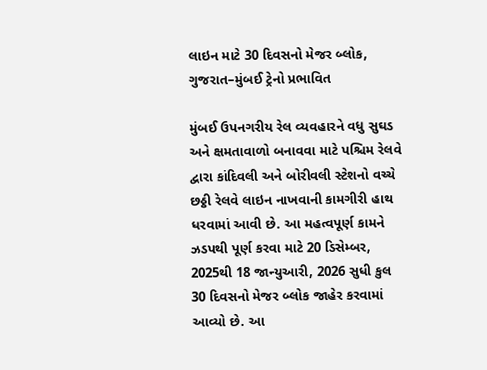લાઇન માટે 30 દિવસનો મેજર બ્લોક, ગુજરાત–મુંબઈ ટ્રેનો પ્રભાવિત

મુંબઈ ઉપનગરીય રેલ વ્યવહારને વધુ સુઘડ અને ક્ષમતાવાળો બનાવવા માટે પશ્ચિમ રેલવે દ્વારા કાંદિવલી અને બોરીવલી સ્ટેશનો વચ્ચે છઠ્ઠી રેલવે લાઇન નાખવાની કામગીરી હાથ ધરવામાં આવી છે. આ મહત્વપૂર્ણ કામને ઝડપથી પૂર્ણ કરવા માટે 20 ડિસેમ્બર, 2025થી 18 જાન્યુઆરી, 2026 સુધી કુલ 30 દિવસનો મેજર બ્લોક જાહેર કરવામાં આવ્યો છે. આ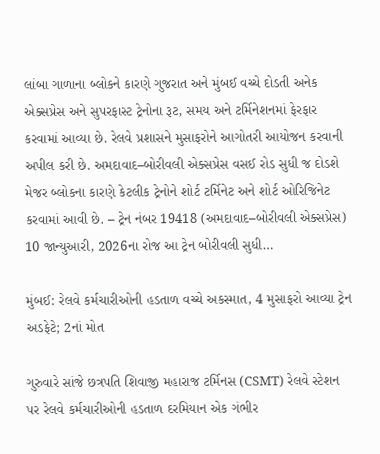લાંબા ગાળાના બ્લોકને કારણે ગુજરાત અને મુંબઈ વચ્ચે દોડતી અનેક એક્સપ્રેસ અને સુપરફાસ્ટ ટ્રેનોના રૂટ, સમય અને ટર્મિનેશનમાં ફેરફાર કરવામાં આવ્યા છે. રેલવે પ્રશાસને મુસાફરોને આગોતરી આયોજન કરવાની અપીલ કરી છે. અમદાવાદ–બોરીવલી એક્સપ્રેસ વસઈ રોડ સુધી જ દોડશે મેજર બ્લોકના કારણે કેટલીક ટ્રેનોને શોર્ટ ટર્મિનેટ અને શોર્ટ ઓરિજિનેટ કરવામાં આવી છે. – ટ્રેન નંબર 19418 (અમદાવાદ–બોરીવલી એક્સપ્રેસ) 10 જાન્યુઆરી, 2026ના રોજ આ ટ્રેન બોરીવલી સુધી…

મુંબઈ: રેલવે કર્મચારીઓની હડતાળ વચ્ચે અકસ્માત, 4 મુસાફરો આવ્યા ટ્રેન અડફેટે; 2નાં મોત

ગુરુવારે સાંજે છત્રપતિ શિવાજી મહારાજ ટર્મિનસ (CSMT) રેલવે સ્ટેશન પર રેલવે કર્મચારીઓની હડતાળ દરમિયાન એક ગંભીર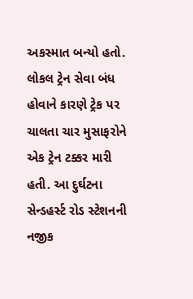અકસ્માત બન્યો હતો. લોકલ ટ્રેન સેવા બંધ હોવાને કારણે ટ્રેક પર ચાલતા ચાર મુસાફરોને એક ટ્રેન ટક્કર મારી હતી. આ દુર્ઘટના સેન્ડહર્સ્ટ રોડ સ્ટેશનની નજીક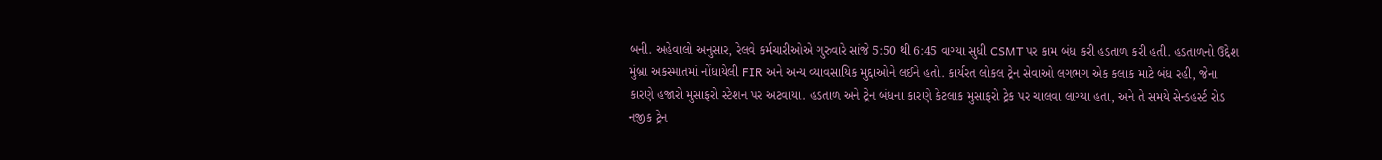બની. અહેવાલો અનુસાર, રેલવે કર્મચારીઓએ ગુરુવારે સાંજે 5:50 થી 6:45 વાગ્યા સુધી CSMT પર કામ બંધ કરી હડતાળ કરી હતી. હડતાળનો ઉદ્દેશ મુંબ્રા અકસ્માતમાં નોંધાયેલી FIR અને અન્ય વ્યાવસાયિક મુદ્દાઓને લઈને હતો. કાર્યરત લોકલ ટ્રેન સેવાઓ લગભગ એક કલાક માટે બંધ રહી, જેના કારણે હજારો મુસાફરો સ્ટેશન પર અટવાયા. હડતાળ અને ટ્રેન બંધના કારણે કેટલાક મુસાફરો ટ્રેક પર ચાલવા લાગ્યા હતા, અને તે સમયે સેન્ડહર્સ્ટ રોડ નજીક ટ્રેન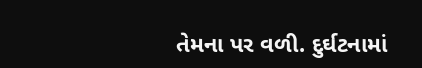તેમના પર વળી. દુર્ઘટનામાં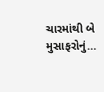ચારમાંથી બે મુસાફરોનું…